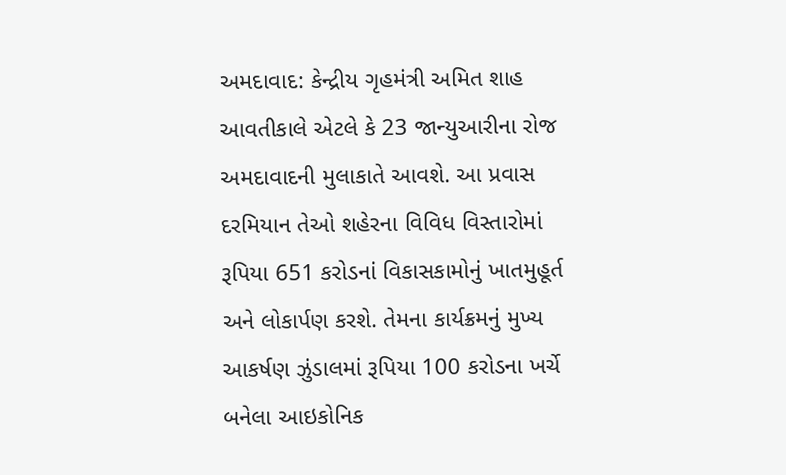અમદાવાદ: કેન્દ્રીય ગૃહમંત્રી અમિત શાહ આવતીકાલે એટલે કે 23 જાન્યુઆરીના રોજ અમદાવાદની મુલાકાતે આવશે. આ પ્રવાસ દરમિયાન તેઓ શહેરના વિવિધ વિસ્તારોમાં રૂપિયા 651 કરોડનાં વિકાસકામોનું ખાતમુહૂર્ત અને લોકાર્પણ કરશે. તેમના કાર્યક્રમનું મુખ્ય આકર્ષણ ઝુંડાલમાં રૂપિયા 100 કરોડના ખર્ચે બનેલા આઇકોનિક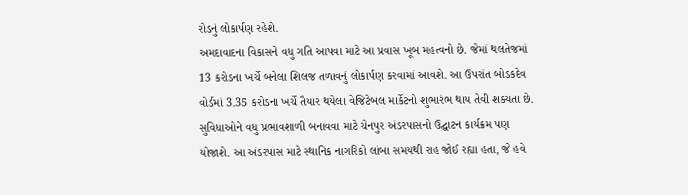રોડનું લોકાર્પણ રહેશે.
અમદાવાદના વિકાસને વધુ ગતિ આપવા માટે આ પ્રવાસ ખૂબ મહત્વનો છે. જેમાં થલતેજમાં 13 કરોડના ખર્ચે બનેલા શિલજ તળાવનું લોકાર્પણ કરવામાં આવશે. આ ઉપરાંત બોડકદેવ વોર્ડમાં 3.35 કરોડના ખર્ચે તૈયાર થયેલા વેજિટેબલ માર્કેટનો શુભારંભ થાય તેવી શક્યતા છે.
સુવિધાઓને વધુ પ્રભાવશાળી બનાવવા માટે ચેનપુર અંડરપાસનો ઉદ્ઘાટન કાર્યક્રમ પણ યોજાશે. આ અંડરપાસ માટે સ્થાનિક નાગરિકો લાંબા સમયથી રાહ જોઈ રહ્યા હતા, જે હવે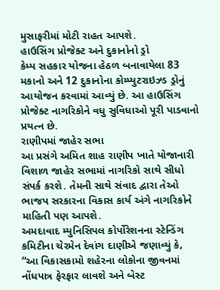મુસાફરીમાં મોટી રાહત આપશે.
હાઉસિંગ પ્રોજેક્ટ અને દુકાનોનો ડ્રો
કેમ્પ સહકાર યોજના હેઠળ બનાવાયેલા 83 મકાનો અને 12 દુકાનોના કોમ્પ્યુટરાઇઝ્ડ ડ્રોનું આયોજન કરવામાં આવ્યું છે. આ હાઉસિંગ પ્રોજેક્ટ નાગરિકોને વધુ સુવિધાઓ પૂરી પાડવાનો પ્રયત્ન છે.
રાણીપમાં જાહેર સભા
આ પ્રસંગે અમિત શાહ રાણીપ ખાતે યોજાનારી વિશાળ જાહેર સભામાં નાગરિકો સાથે સીધો સંપર્ક કરશે. તેમની સાથે સંવાદ દ્વારા તેઓ ભાજપ સરકારના વિકાસ કાર્ય અંગે નાગરિકોને માહિતી પણ આપશે.
અમદાવાદ મ્યુનિસિપલ કોર્પોરેશનના સ્ટેન્ડિંગ કમિટીના ચેરમેન દેવાંગ દાણીએ જણાવ્યું કે, “આ વિકાસકામો શહેરના લોકોના જીવનમાં નોંધપાત્ર ફેરફાર લાવશે અને બેસ્ટ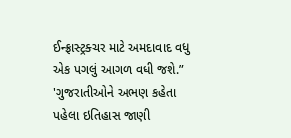ઈન્ફ્રાસ્ટ્રક્ચર માટે અમદાવાદ વધુ એક પગલું આગળ વધી જશે.”
'ગુજરાતીઓને અભણ કહેતા પહેલા ઇતિહાસ જાણી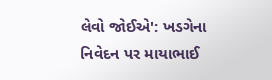લેવો જોઈએ': ખડગેના નિવેદન પર માયાભાઈ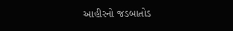આહીરનો જડબાતોડ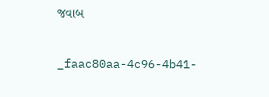જવાબ


_faac80aa-4c96-4b41-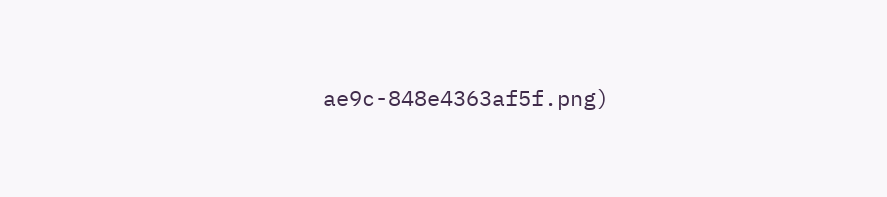ae9c-848e4363af5f.png)